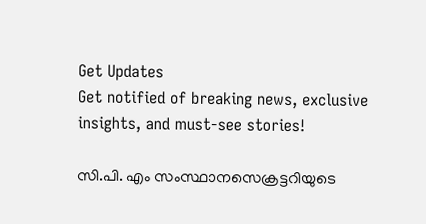Get Updates
Get notified of breaking news, exclusive insights, and must-see stories!

സി.പി. എം സംസ്ഥാനസെക്രട്ടറിയുടെ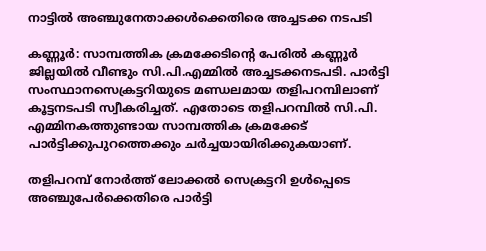നാട്ടില്‍ അഞ്ചുനേതാക്കള്‍ക്കെതിരെ അച്ചടക്ക നടപടി

കണ്ണൂര്‍: സാമ്പത്തിക ക്രമക്കേടിന്റെ പേരില്‍ കണ്ണൂര്‍ ജില്ലയില്‍ വീണ്ടും സി.പി.എമ്മില്‍ അച്ചടക്കനടപടി. പാര്‍ട്ടി സംസ്ഥാനസെക്രട്ടറിയുടെ മണ്ഡലമായ തളിപറമ്പിലാണ് കൂട്ടനടപടി സ്വീകരിച്ചത്. എതോടെ തളിപറമ്പില്‍ സി.പി. എമ്മിനകത്തുണ്ടായ സാമ്പത്തിക ക്രമക്കേട് പാര്‍ട്ടിക്കുപുറത്തെക്കും ചര്‍ച്ചയായിരിക്കുകയാണ്.

തളിപറമ്പ് നോര്‍ത്ത് ലോക്കല്‍ സെക്രട്ടറി ഉള്‍പ്പെടെ അഞ്ചുപേര്‍ക്കെതിരെ പാര്‍ട്ടി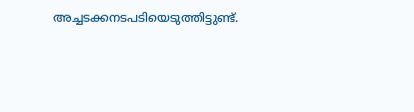അച്ചടക്കനടപടിയെടുത്തിട്ടുണ്ട്.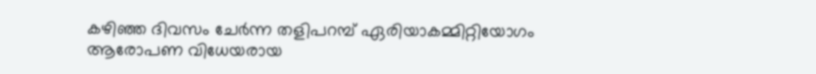കഴിഞ്ഞ ദിവസം ചേര്‍ന്ന തളിപറമ്പ് ഏരിയാകമ്മിറ്റിയോഗം ആരോപണ വിധേയരായ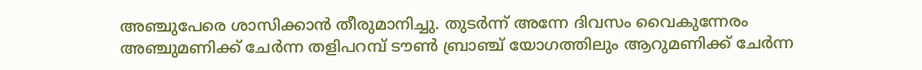അഞ്ചുപേരെ ശാസിക്കാന്‍ തീരുമാനിച്ചു. തുടര്‍ന്ന് അന്നേ ദിവസം വൈകുന്നേരം അഞ്ചുമണിക്ക് ചേര്‍ന്ന തളിപറമ്പ് ടൗണ്‍ ബ്രാഞ്ച് യോഗത്തിലും ആറുമണിക്ക് ചേര്‍ന്ന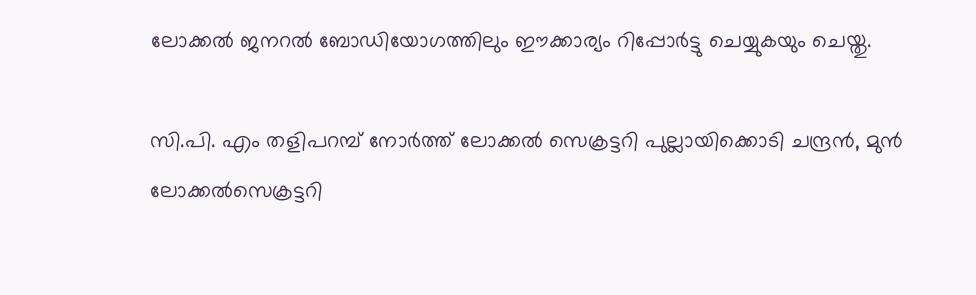ലോക്കല്‍ ജനറല്‍ ബോഡിയോഗത്തിലും ഈക്കാര്യം റിപ്പോര്‍ട്ടു ചെയ്യുകയും ചെയ്തു.

സി.പി. എം തളിപറമ്പ് നോര്‍ത്ത് ലോക്കല്‍ സെക്രട്ടറി പുല്ലായിക്കൊടി ചന്ദ്രന്‍, മുന്‍ ലോക്കല്‍സെക്രട്ടറി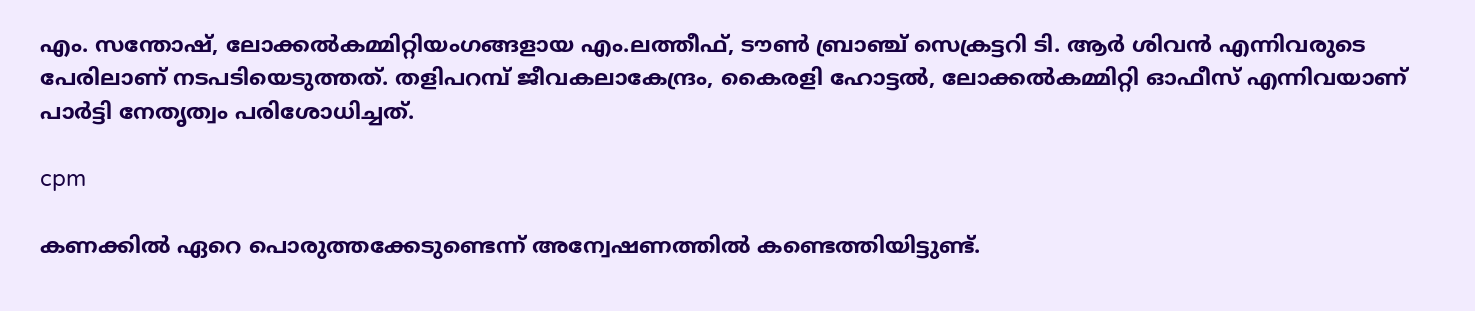എം. സന്തോഷ്, ലോക്കല്‍കമ്മിറ്റിയംഗങ്ങളായ എം.ലത്തീഫ്, ടൗണ്‍ ബ്രാഞ്ച് സെക്രട്ടറി ടി. ആര്‍ ശിവന്‍ എന്നിവരുടെ പേരിലാണ് നടപടിയെടുത്തത്. തളിപറമ്പ് ജീവകലാകേന്ദ്രം, കൈരളി ഹോട്ടല്‍, ലോക്കല്‍കമ്മിറ്റി ഓഫീസ് എന്നിവയാണ് പാര്‍ട്ടി നേതൃത്വം പരിശോധിച്ചത്.

cpm

കണക്കില്‍ ഏറെ പൊരുത്തക്കേടുണ്ടെന്ന് അന്വേഷണത്തില്‍ കണ്ടെത്തിയിട്ടുണ്ട്.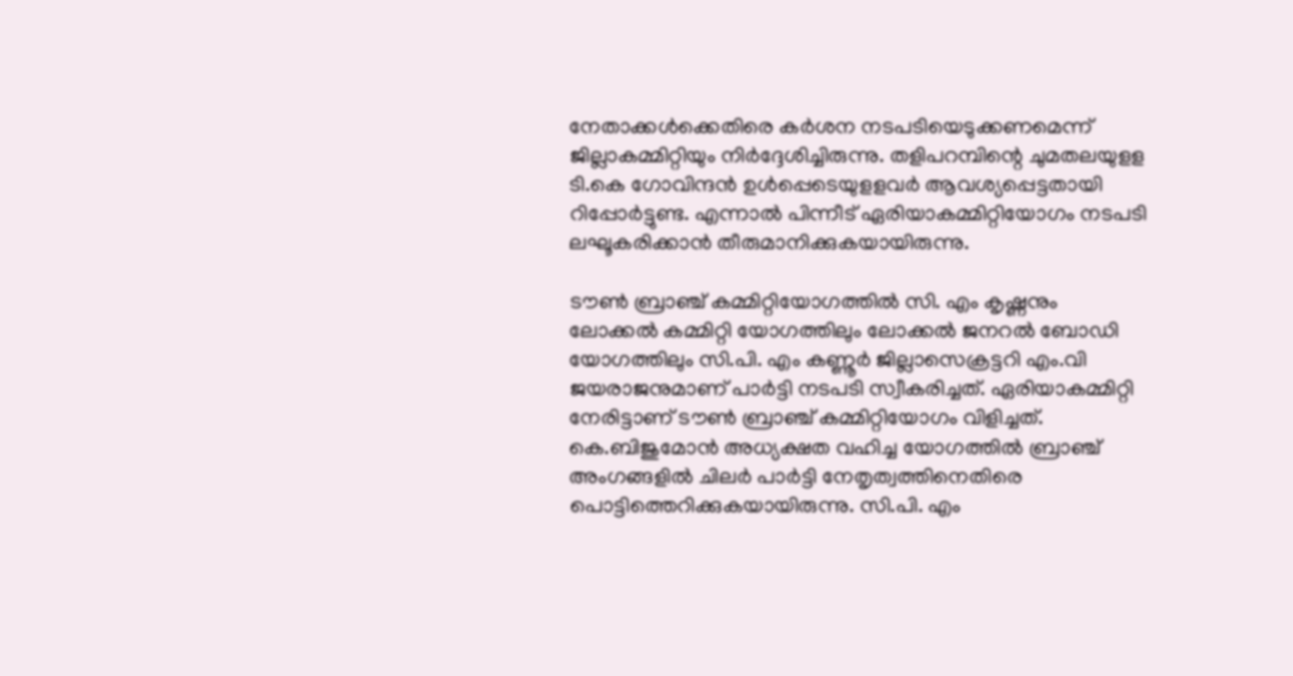നേതാക്കള്‍ക്കെതിരെ കര്‍ശന നടപടിയെടുക്കണമെന്ന് ജില്ലാകമ്മിറ്റിയും നിര്‍ദ്ദേശിച്ചിരുന്നു. തളിപറമ്പിന്റെ ചുമതലയുളള ടി.കെ ഗോവിന്ദന്‍ ഉള്‍പ്പെടെയുളളവര്‍ ആവശ്യപ്പെട്ടതായി റിപ്പോര്‍ട്ടുണ്ട. എന്നാല്‍ പിന്നീട് ഏരിയാകമ്മിറ്റിയോഗം നടപടി ലഘൂകരിക്കാന്‍ തീരുമാനിക്കുകയായിരുന്നു.

ടൗണ്‍ ബ്രാഞ്ച് കമ്മിറ്റിയോഗത്തില്‍ സി. എം കൃഷ്ണനും ലോക്കല്‍ കമ്മിറ്റി യോഗത്തിലും ലോക്കല്‍ ജനറല്‍ ബോഡി യോഗത്തിലും സി.പി. എം കണ്ണൂര്‍ ജില്ലാസെക്രട്ടറി എം.വി ജയരാജനുമാണ് പാര്‍ട്ടി നടപടി സ്വീകരിച്ചത്. ഏരിയാകമ്മിറ്റി നേരിട്ടാണ് ടൗണ്‍ ബ്രാഞ്ച് കമ്മിറ്റിയോഗം വിളിച്ചത്. കെ.ബിജുമോന്‍ അധ്യക്ഷത വഹിച്ച യോഗത്തില്‍ ബ്രാഞ്ച് അംഗങ്ങളില്‍ ചിലര്‍ പാര്‍ട്ടി നേതൃത്വത്തിനെതിരെ പൊട്ടിത്തെറിക്കുകയായിരുന്നു. സി.പി. എം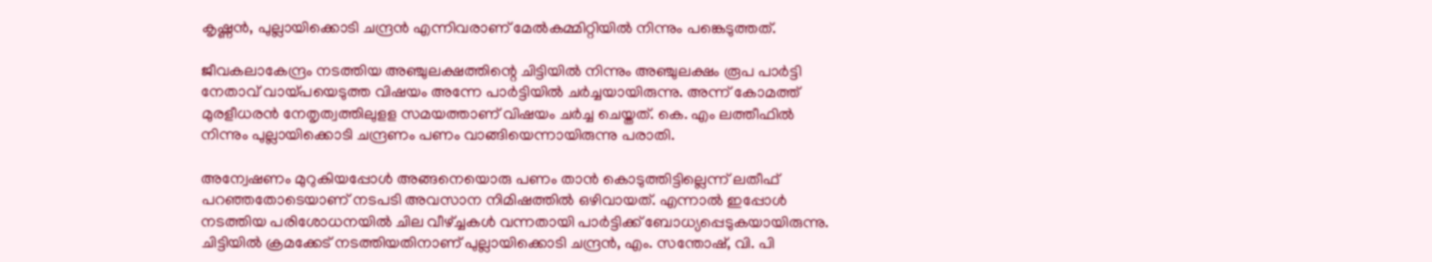കൃഷ്ണന്‍, പുല്ലായിക്കൊടി ചന്ദ്രന്‍ എന്നിവരാണ് മേല്‍കമ്മിറ്റിയില്‍ നിന്നും പങ്കെടുത്തത്.

ജീവകലാകേന്ദ്രം നടത്തിയ അഞ്ചുലക്ഷത്തിന്റെ ചിട്ടിയില്‍ നിന്നും അഞ്ചുലക്ഷം രൂപ പാര്‍ട്ടി നേതാവ് വായ്പയെടുത്ത വിഷയം അന്നേ പാര്‍ട്ടിയില്‍ ചര്‍ച്ചയായിരുന്നു. അന്ന് കോമത്ത് മുരളീധരന്‍ നേതൃത്വത്തിലുളള സമയത്താണ് വിഷയം ചര്‍ച്ച ചെയ്തത്. കെ. എം ലത്തീഫില്‍ നിന്നും പുല്ലായിക്കൊടി ചന്ദ്രണം പണം വാങ്ങിയെന്നായിരുന്നു പരാതി.

അന്വേഷണം മുറുകിയപ്പോള്‍ അങ്ങനെയൊരു പണം താന്‍ കൊടുത്തിട്ടില്ലെന്ന് ലതീഫ് പറഞ്ഞതോടെയാണ് നടപടി അവസാന നിമിഷത്തില്‍ ഒഴിവായത്. എന്നാല്‍ ഇപ്പോള്‍ നടത്തിയ പരിശോധനയില്‍ ചില വീഴ്ച്ചകള്‍ വന്നതായി പാര്‍ട്ടിക്ക് ബോധ്യപ്പെടുകയായിരുന്നു. ചിട്ടിയില്‍ ക്രമക്കേട് നടത്തിയതിനാണ് പുല്ലായിക്കൊടി ചന്ദ്രന്‍, എം. സന്തോഷ്, വി. പി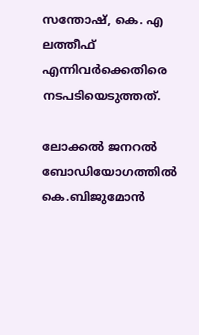സന്തോഷ്, കെ. എ ലത്തീഫ് എന്നിവര്‍ക്കെതിരെ നടപടിയെടുത്തത്.

ലോക്കല്‍ ജനറല്‍ ബോഡിയോഗത്തില്‍ കെ.ബിജുമോന്‍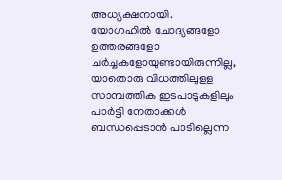അധ്യക്ഷനായി. യോഗഹില്‍ ചോദ്യങ്ങളോ ഉത്തരങ്ങളോ ചര്‍ച്ചകളോയുണ്ടായിരുന്നില്ല, യാതൊരു വിധത്തിലുളള സാമ്പത്തിക ഇടപാടുകളിലും പാര്‍ട്ടി നേതാക്കള്‍ ബന്ധപ്പെടാന്‍ പാടില്ലെന്ന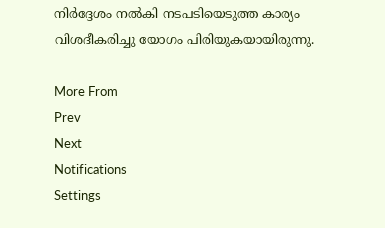നിര്‍ദ്ദേശം നല്‍കി നടപടിയെടുത്ത കാര്യം വിശദീകരിച്ചു യോഗം പിരിയുകയായിരുന്നു.

More From
Prev
Next
Notifications
Settings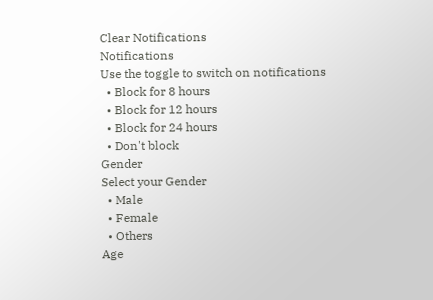Clear Notifications
Notifications
Use the toggle to switch on notifications
  • Block for 8 hours
  • Block for 12 hours
  • Block for 24 hours
  • Don't block
Gender
Select your Gender
  • Male
  • Female
  • Others
Age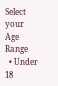Select your Age Range
  • Under 18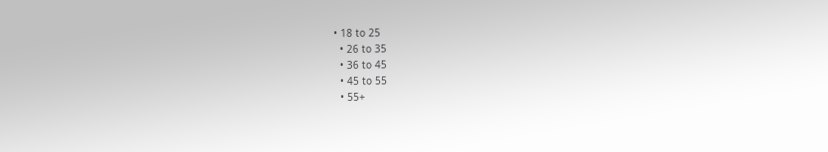• 18 to 25
  • 26 to 35
  • 36 to 45
  • 45 to 55
  • 55+